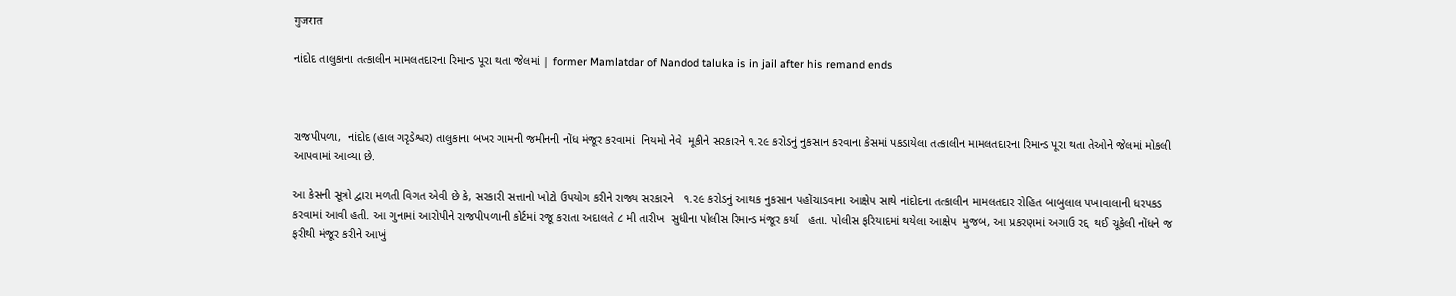गुजरात

નાંદોદ તાલુકાના તત્કાલીન મામલતદારના રિમાન્ડ પૂરા થતા જેલમાં | former Mamlatdar of Nandod taluka is in jail after his remand ends



રાજપીપળા,  નાંદોદ (હાલ ગરૃડેશ્વર) તાલુકાના બખર ગામની જમીનની નોંધ મંજૂર કરવામાં  નિયમો નેવે  મૂકીને સરકારને ૧.૨૯ કરોડનું નુકસાન કરવાના કેસમાં પકડાયેલા તત્કાલીન મામલતદારના રિમાન્ડ પૂરા થતા તેઓને જેલમાં મોકલી આપવામાં આવ્યા છે.

આ કેસની સૂત્રો દ્વારા મળતી વિગત એવી છે કે, સરકારી સત્તાનો ખોટો ઉપયોગ કરીને રાજ્ય સરકારને   ૧.૨૯ કરોડનું આથક નુકસાન પહોંચાડવાના આક્ષેપ સાથે નાંદોદના તત્કાલીન મામલતદાર રોહિત બાબુલાલ પખાવાલાની ધરપકડ કરવામાં આવી હતી. આ ગુનામાં આરોપીને રાજપીપળાની કોર્ટમાં રજૂ કરાતા અદાલતે ૮ મી તારીખ  સુધીના પોલીસ રિમાન્ડ મંજૂર કર્યા   હતા. પોલીસ ફરિયાદમાં થયેલા આક્ષેપ  મુજબ, આ પ્રકરણમાં અગાઉ રદ્દ  થઈ ચૂકેલી નોંધને જ ફરીથી મંજૂર કરીને આખું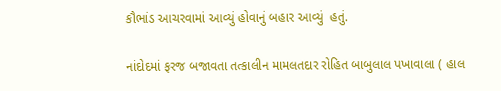કૌભાંડ આચરવામાં આવ્યું હોવાનું બહાર આવ્યું  હતું.

નાંદોદમાં ફરજ બજાવતા તત્કાલીન મામલતદાર રોહિત બાબુલાલ પખાવાલા ( હાલ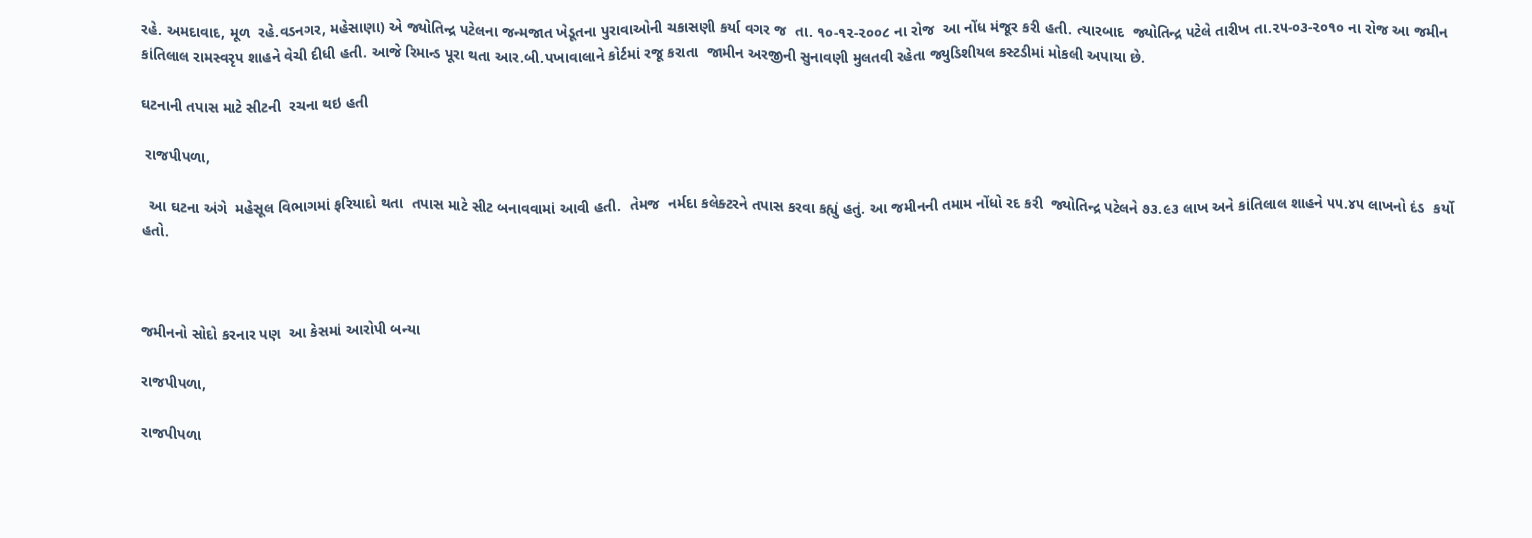રહે. અમદાવાદ, મૂળ  રહે.વડનગર, મહેસાણા) એ જ્યોતિન્દ્ર પટેલના જન્મજાત ખેડૂતના પુરાવાઓની ચકાસણી કર્યા વગર જ  તા. ૧૦-૧૨-૨૦૦૮ ના રોજ  આ નોંધ મંજૂર કરી હતી. ત્યારબાદ  જ્યોતિન્દ્ર પટેલે તારીખ તા.૨૫-૦૩-૨૦૧૦ ના રોજ આ જમીન કાંતિલાલ રામસ્વરૃપ શાહને વેચી દીધી હતી. આજે રિમાન્ડ પૂરા થતા આર.બી.પખાવાલાને કોર્ટમાં રજૂ કરાતા  જામીન અરજીની સુનાવણી મુલતવી રહેતા જ્યુડિશીયલ કસ્ટડીમાં મોકલી અપાયા છે.

ઘટનાની તપાસ માટે સીટની  રચના થઇ હતી

 રાજપીપળા,

  આ ઘટના અંગે  મહેસૂલ વિભાગમાં ફરિયાદો થતા  તપાસ માટે સીટ બનાવવામાં આવી હતી.  તેમજ  નર્મદા કલેક્ટરને તપાસ કરવા કહ્યું હતું. આ જમીનની તમામ નોંધો રદ કરી  જ્યોતિન્દ્ર પટેલને ૭૩.૯૩ લાખ અને કાંતિલાલ શાહને ૫૫.૪૫ લાખનો દંડ  કર્યો હતો.



જમીનનો સોદો કરનાર પણ  આ કેસમાં આરોપી બન્યા

રાજપીપળા,

રાજપીપળા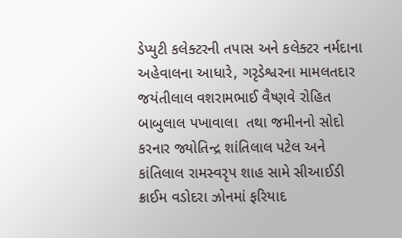ડેપ્યુટી કલેક્ટરની તપાસ અને કલેક્ટર નર્મદાના અહેવાલના આધારે, ગરૃડેશ્વરના મામલતદાર જયંતીલાલ વશરામભાઈ વૈષ્ણવે રોહિત બાબુલાલ પખાવાલા  તથા જમીનનો સોદો કરનાર જ્યોતિન્દ્ર શાંતિલાલ પટેલ અને કાંતિલાલ રામસ્વરૃપ શાહ સામે સીઆઈડી ક્રાઈમ વડોદરા ઝોનમાં ફરિયાદ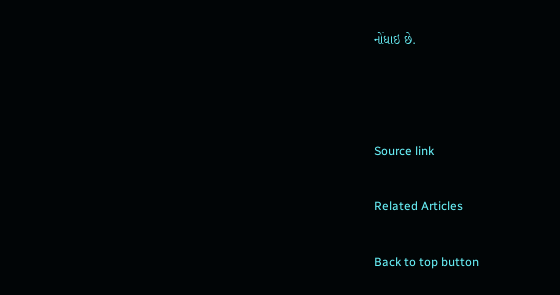નોંધાઇ છે.



Source link

Related Articles

Back to top button